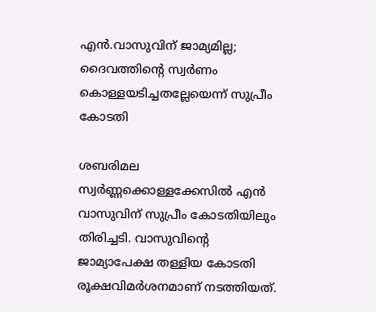എന്‍.വാസുവിന് ജാമ്യമില്ല; ദൈവത്തിന്‍റെ സ്വര്‍ണം കൊള്ളയടിച്ചത‌ല്ലേയെന്ന് സുപ്രീം കോടതി

ശബരിമല സ്വർണ്ണക്കൊള്ളക്കേസിൽ എൻ വാസുവിന് സുപ്രീം കോടതിയിലും തിരിച്ചടി. വാസുവിന്‍റെ ജാമ്യാപേക്ഷ തള്ളിയ കോടതി രൂക്ഷവിമര്‍ശനമാണ് നടത്തിയത്.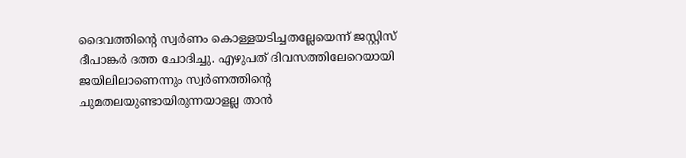ദൈവത്തിന്‍റെ സ്വര്‍ണം കൊള്ളയടിച്ചതല്ലേയെന്ന് ജസ്റ്റിസ് ദീപാങ്കര്‍ ദത്ത ചോദിച്ചു. എഴുപത് ദിവസത്തിലേറെയായി ജയിലിലാണെന്നും സ്വര്‍ണത്തിന്‍റെ ചുമതലയുണ്ടായിരുന്നയാളല്ല താന്‍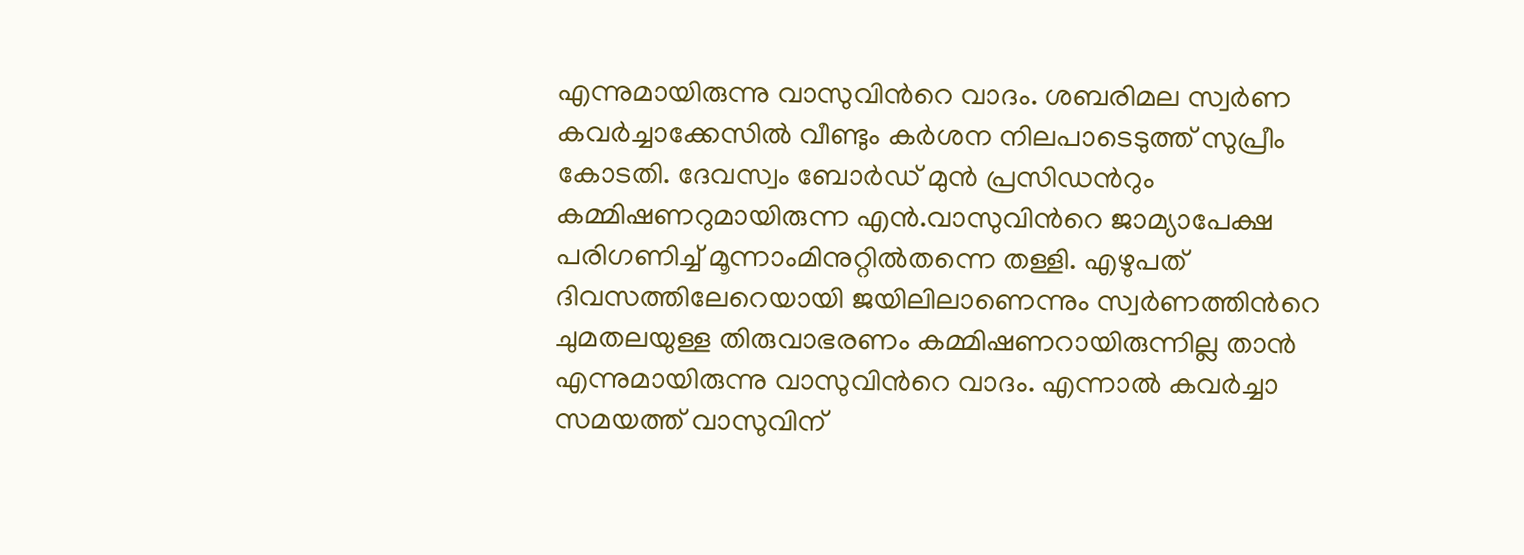എന്നുമായിരുന്നു വാസുവിന്‍റെ വാദം. ശബരിമല സ്വര്‍ണ കവര്‍ച്ചാക്കേസില്‍ വീണ്ടും കര്‍ശന നിലപാടെടുത്ത് സുപ്രീം കോടതി. ദേവസ്വം ബോര്‍ഡ് മുന്‍ പ്രസിഡന്‍റും കമ്മിഷണറുമായിരുന്ന എന്‍.വാസുവിന്‍റെ ജാമ്യാപേക്ഷ പരിഗണിച്ച് മൂന്നാംമിനുറ്റില്‍തന്നെ തള്ളി. എഴുപത് ദിവസത്തിലേറെയായി ജയിലിലാണെന്നും സ്വര്‍ണത്തിന്‍റെ ചുമതലയുള്ള തിരുവാഭരണം കമ്മിഷണറായിരുന്നില്ല താന്‍ എന്നുമായിരുന്നു വാസുവിന്‍റെ വാദം. എന്നാല്‍ കവര്‍ച്ചാ സമയത്ത് വാസുവിന്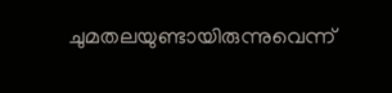ചുമതലയുണ്ടായിരുന്നുവെന്ന്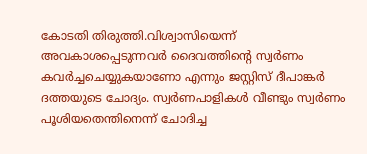കോടതി തിരുത്തി.വിശ്വാസിയെന്ന് അവകാശപ്പെടുന്നവര്‍ ദൈവത്തിന്‍റെ സ്വര്‍ണം കവര്‍ച്ചചെയ്യുകയാണോ എന്നും ജസ്റ്റിസ് ദീപാങ്കര്‍ ദത്തയുടെ ചോദ്യം. സ്വര്‍ണപാളികള്‍ വീണ്ടും സ്വര്‍ണം പൂശിയതെന്തിനെന്ന് ചോദിച്ച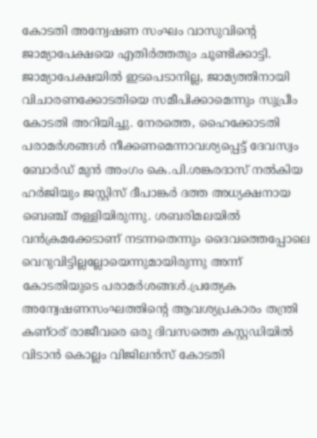കോടതി അന്വേഷണ സംഘം വാസുവിന്റെ ജാമ്യാപേക്ഷയെ എതിര്‍ത്തതും ചൂണ്ടിക്കാട്ടി. ജാമ്യാപേക്ഷയില്‍ ഇടപെടാനില്ല, ജാമ്യത്തിനായി വിചാരണക്കോടതിയെ സമീപിക്കാമെന്നും സുപ്രീം കോടതി അറിയിച്ചു. നേരത്തെ, ഹൈക്കോടതി പരാമര്‍ശങ്ങള്‍ നീക്കണമെന്നാവശ്യപ്പെട്ട് ദേവസ്വം ബോര്‍‍ഡ് മുന്‍ അംഗം കെ.പി.ശങ്കരദാസ് നല്‍കിയ ഹര്‍ജിയും ജസ്റ്റിസ് ദീപാങ്കര്‍ ദത്ത അധ്യക്ഷനായ ബെഞ്ച് തള്ളിയിരുന്നു. ശബരിമലയില്‍ വന്‍ക്രമക്കേടാണ് നടന്നതെന്നും ദൈവത്തെപ്പോലെ വെറുവിട്ടില്ലല്ലോയെന്നുമായിരുന്നു അന്ന് കോടതിയുടെ പരാമര്‍ശങ്ങള്‍.പ്രത്യേക അന്വേഷണസംഘത്തിന്‍റെ ആവശ്യപ്രകാരം തന്ത്രി കണ്ഠര് രാജീവരെ ഒരു ദിവസത്തെ കസ്റ്റഡിയില്‍ വിടാന്‍ കൊല്ലം വിജിലന്‍സ് കോടതി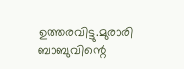ഉത്തരവിട്ടു.മുരാരി ബാബുവിന്റെ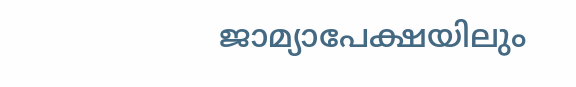ജാമ്യാപേക്ഷയിലും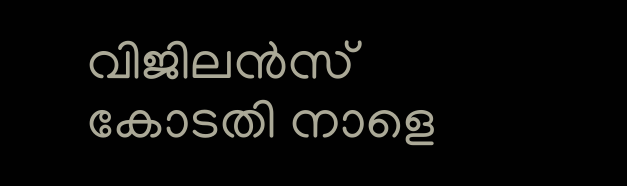വിജിലന്‍സ് കോടതി നാളെ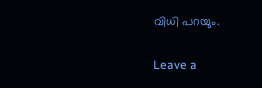വിധി പറയും.

Leave a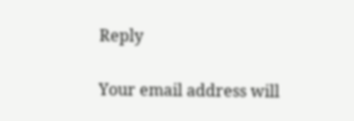Reply

Your email address will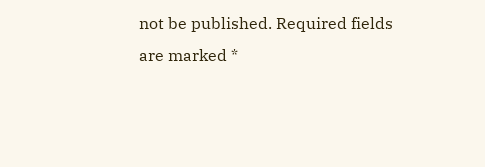not be published. Required fields are marked *